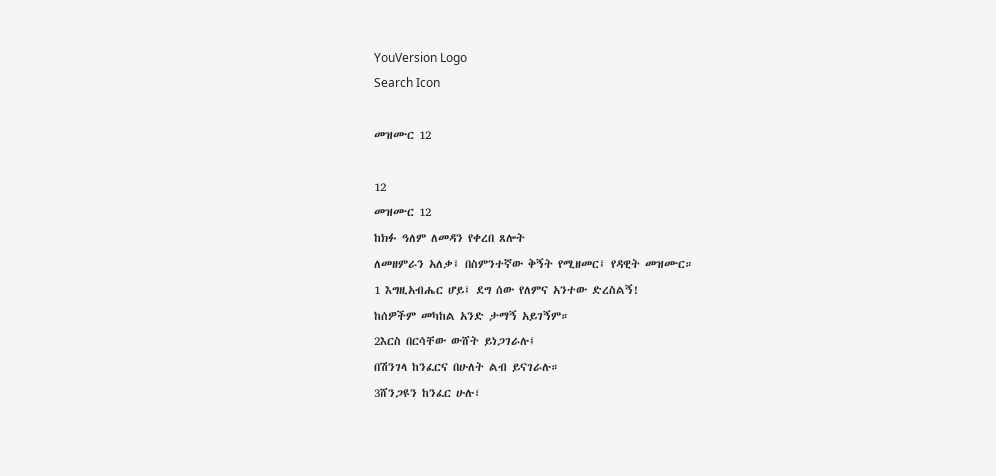YouVersion Logo
Search Icon

መዝሙር 12

12
መዝሙር 12
ከክፉ ዓለም ለመዳን የቀረበ ጸሎት
ለመዘምራን አለቃ፤ በስምንተኛው ቅኝት የሚዘመር፤ የዳዊት መዝሙር።
1 እግዚአብሔር ሆይ፤ ደግ ሰው የለምና አንተው ድረስልኝ!
ከሰዎችም መካከል አንድ ታማኝ አይገኝም።
2እርስ በርሳቸው ውሸት ይነጋገራሉ፤
በሽንገላ ከንፈርና በሁለት ልብ ይናገራሉ።
3ሸንጋዩን ከንፈር ሁሉ፣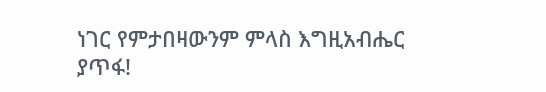ነገር የምታበዛውንም ምላስ እግዚአብሔር ያጥፋ!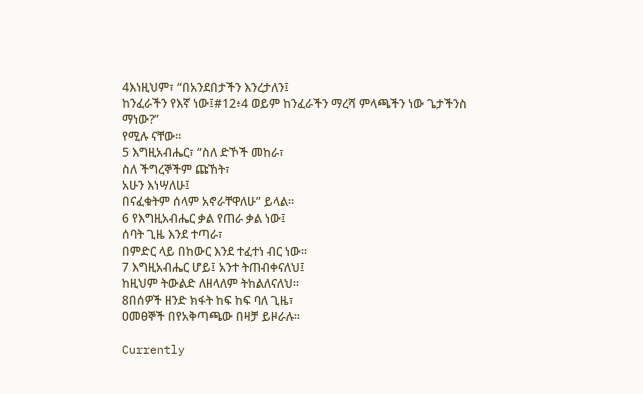4እነዚህም፣ “በአንደበታችን እንረታለን፤
ከንፈራችን የእኛ ነው፤#12፥4 ወይም ከንፈራችን ማረሻ ምላጫችን ነው ጌታችንስ ማነው?”
የሚሉ ናቸው።
5 እግዚአብሔር፣ “ስለ ድኾች መከራ፣
ስለ ችግረኞችም ጩኸት፣
አሁን እነሣለሁ፤
በናፈቁትም ሰላም አኖራቸዋለሁ” ይላል።
6 የእግዚአብሔር ቃል የጠራ ቃል ነው፤
ሰባት ጊዜ እንደ ተጣራ፣
በምድር ላይ በከውር እንደ ተፈተነ ብር ነው።
7 እግዚአብሔር ሆይ፤ አንተ ትጠብቀናለህ፤
ከዚህም ትውልድ ለዘላለም ትከልለናለህ።
8በሰዎች ዘንድ ክፋት ከፍ ከፍ ባለ ጊዜ፣
ዐመፀኞች በየአቅጣጫው በዛቻ ይዞራሉ።

Currently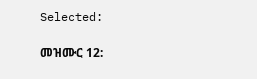Selected:

መዝሙር 12: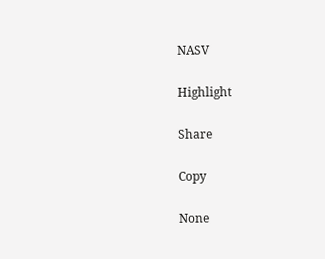NASV

Highlight

Share

Copy

None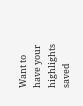Want to have your highlights saved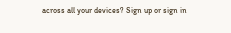across all your devices? Sign up or sign in